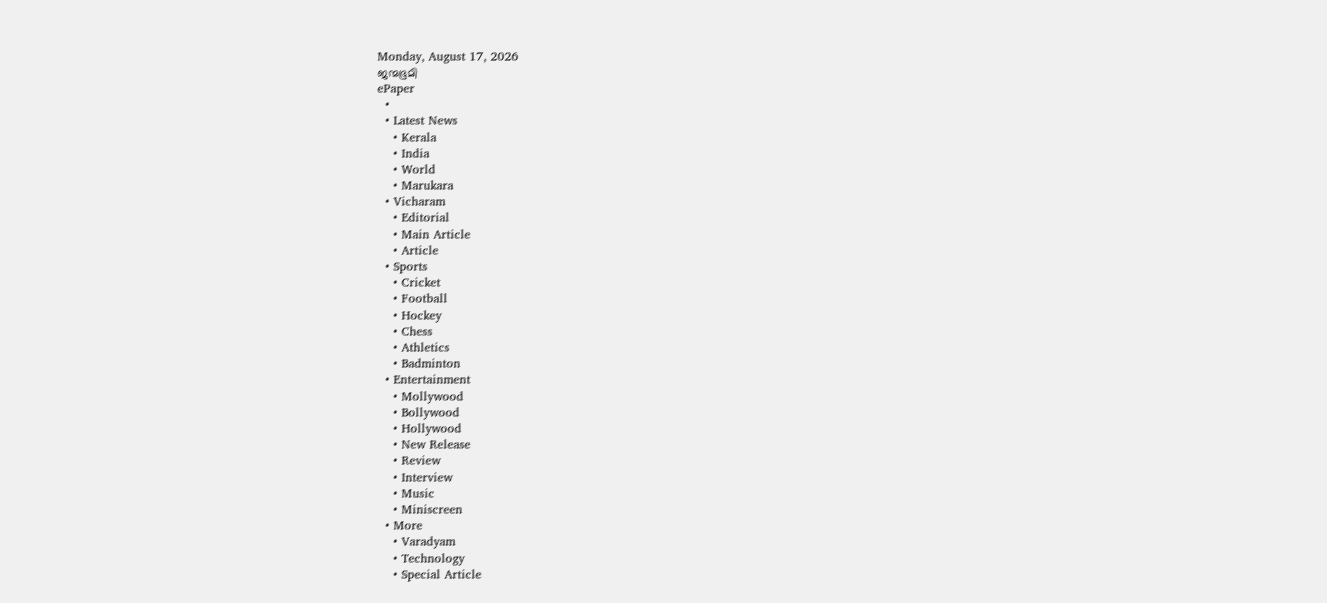Monday, August 17, 2026
ജന്മഭൂമി
ePaper
  •
  • Latest News
    • Kerala
    • India
    • World
    • Marukara
  • Vicharam
    • Editorial
    • Main Article
    • Article
  • Sports
    • Cricket
    • Football
    • Hockey
    • Chess
    • Athletics
    • Badminton
  • Entertainment
    • Mollywood
    • Bollywood
    • Hollywood
    • New Release
    • Review
    • Interview
    • Music
    • Miniscreen
  • More
    • Varadyam
    • Technology
    • Special Article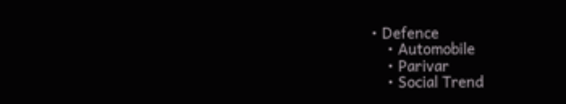• Defence
    • Automobile
    • Parivar
    • Social Trend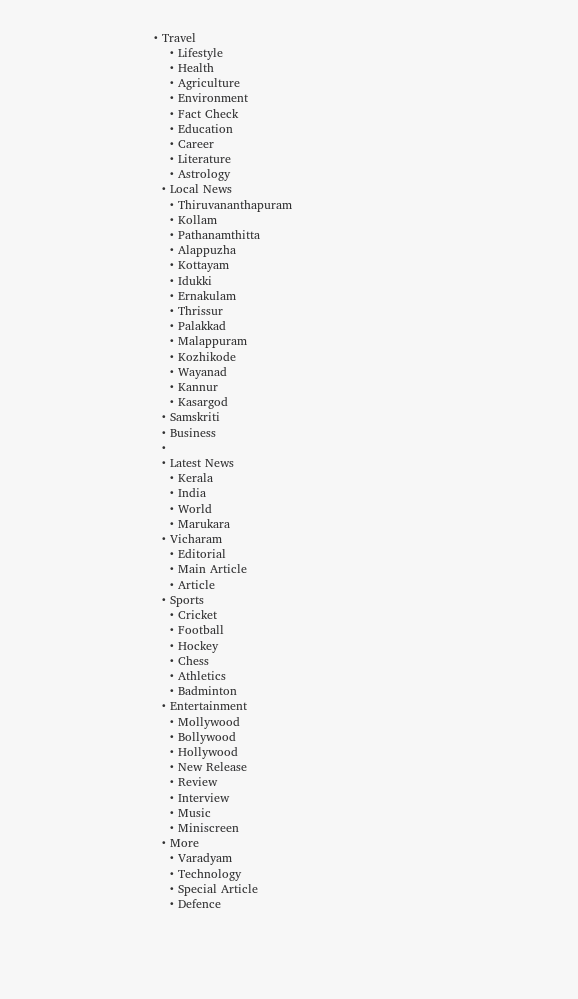• Travel
    • Lifestyle
    • Health
    • Agriculture
    • Environment
    • Fact Check
    • Education
    • Career
    • Literature
    • Astrology
  • Local News
    • Thiruvananthapuram
    • Kollam
    • Pathanamthitta
    • Alappuzha
    • Kottayam
    • Idukki
    • Ernakulam
    • Thrissur
    • Palakkad
    • Malappuram
    • Kozhikode
    • Wayanad
    • Kannur
    • Kasargod
  • Samskriti
  • Business
  •
  • Latest News
    • Kerala
    • India
    • World
    • Marukara
  • Vicharam
    • Editorial
    • Main Article
    • Article
  • Sports
    • Cricket
    • Football
    • Hockey
    • Chess
    • Athletics
    • Badminton
  • Entertainment
    • Mollywood
    • Bollywood
    • Hollywood
    • New Release
    • Review
    • Interview
    • Music
    • Miniscreen
  • More
    • Varadyam
    • Technology
    • Special Article
    • Defence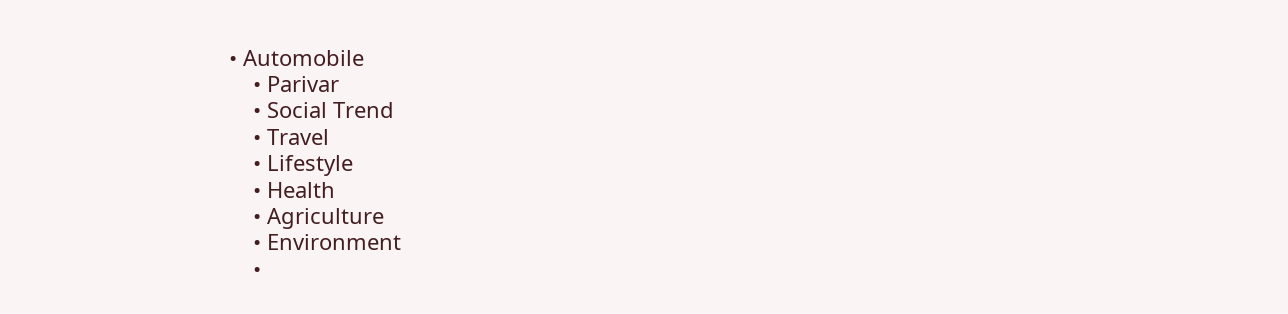• Automobile
    • Parivar
    • Social Trend
    • Travel
    • Lifestyle
    • Health
    • Agriculture
    • Environment
    •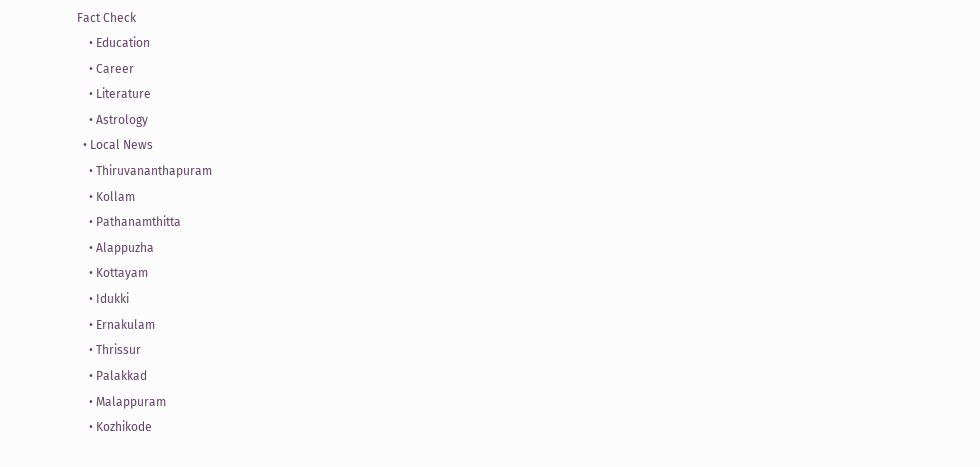Fact Check
    • Education
    • Career
    • Literature
    • Astrology
  • Local News
    • Thiruvananthapuram
    • Kollam
    • Pathanamthitta
    • Alappuzha
    • Kottayam
    • Idukki
    • Ernakulam
    • Thrissur
    • Palakkad
    • Malappuram
    • Kozhikode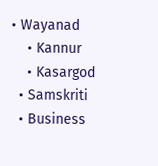• Wayanad
    • Kannur
    • Kasargod
  • Samskriti
  • Business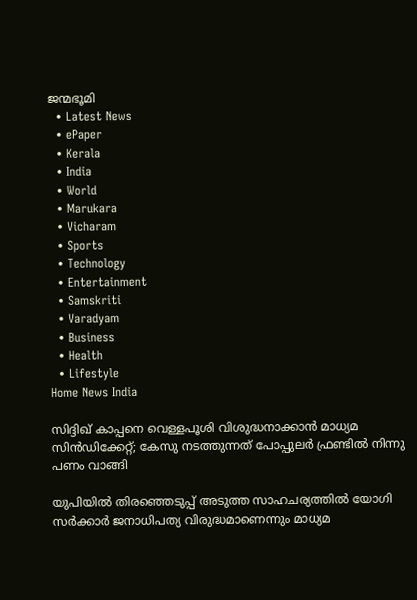ജന്മഭൂമി
  • Latest News
  • ePaper
  • Kerala
  • India
  • World
  • Marukara
  • Vicharam
  • Sports
  • Technology
  • Entertainment
  • Samskriti
  • Varadyam
  • Business
  • Health
  • Lifestyle
Home News India

സിദ്ദിഖ് കാപ്പനെ വെള്ളപൂശി വിശുദ്ധനാക്കാന്‍ മാധ്യമ സിന്‍ഡിക്കേറ്റ്; കേസു നടത്തുന്നത് പോപ്പുലര്‍ ഫ്രണ്ടില്‍ നിന്നു പണം വാങ്ങി

യുപിയില്‍ തിരഞ്ഞെടുപ്പ് അടുത്ത സാഹചര്യത്തില്‍ യോഗി സര്‍ക്കാര്‍ ജനാധിപത്യ വിരുദ്ധമാണെന്നും മാധ്യമ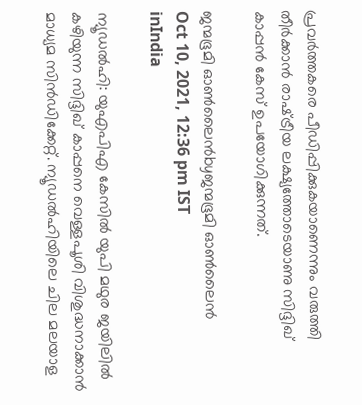പ്രവര്‍ത്തകരെ പീഡിപ്പിക്കുകയാണെന്നും വരുത്തി തീര്‍ക്കാന്‍ രാഷ്‌ട്രീയ ലക്ഷ്യത്തോടെയാണു സിദ്ദിഖ് കാപ്പന്‍ കേസ് ഉപയോഗിക്കുന്നത്.

ജന്മഭൂമി ഓണ്‍ലൈന്‍byജന്മഭൂമി ഓണ്‍ലൈന്‍
Oct 10, 2021, 12:36 pm IST
inIndia

ന്യൂഡല്‍ഹി: യുഎപിഎ കേസില്‍ യുപി മഥുര ജയിലില്‍ കഴിയുന്ന സിദ്ദിഖ് കാപ്പനെ വെള്ളപൂശി വിശുദ്ധനാക്കാന്‍ മാധ്യമ സിന്‍ഡിക്കേറ്റ്. ന്യൂഡല്‍ഹിയിലെ ചില മലയാള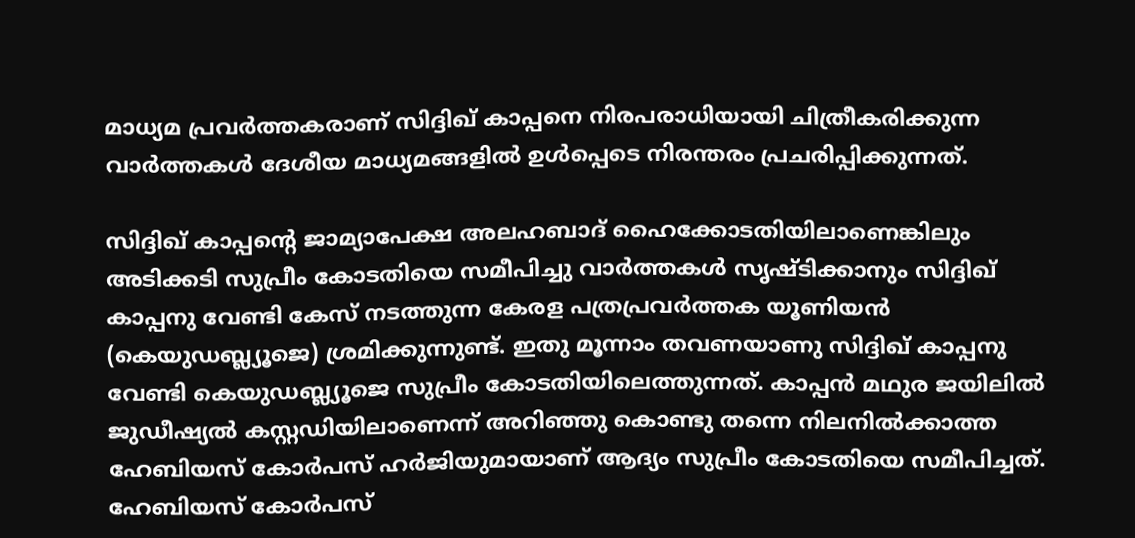മാധ്യമ പ്രവര്‍ത്തകരാണ് സിദ്ദിഖ് കാപ്പനെ നിരപരാധിയായി ചിത്രീകരിക്കുന്ന വാര്‍ത്തകള്‍ ദേശീയ മാധ്യമങ്ങളില്‍ ഉള്‍പ്പെടെ നിരന്തരം പ്രചരിപ്പിക്കുന്നത്.

സിദ്ദിഖ് കാപ്പന്റെ ജാമ്യാപേക്ഷ അലഹബാദ് ഹൈക്കോടതിയിലാണെങ്കിലും അടിക്കടി സുപ്രീം കോടതിയെ സമീപിച്ചു വാര്‍ത്തകള്‍ സൃഷ്ടിക്കാനും സിദ്ദിഖ് കാപ്പനു വേണ്ടി കേസ് നടത്തുന്ന കേരള പത്രപ്രവര്‍ത്തക യൂണിയന്‍ (കെയുഡബ്ല്യൂജെ) ശ്രമിക്കുന്നുണ്ട്. ഇതു മൂന്നാം തവണയാണു സിദ്ദിഖ് കാപ്പനു വേണ്ടി കെയുഡബ്ല്യൂജെ സുപ്രീം കോടതിയിലെത്തുന്നത്. കാപ്പന്‍ മഥുര ജയിലില്‍ ജുഡീഷ്യല്‍ കസ്റ്റഡിയിലാണെന്ന് അറിഞ്ഞു കൊണ്ടു തന്നെ നിലനില്‍ക്കാത്ത ഹേബിയസ് കോര്‍പസ് ഹര്‍ജിയുമായാണ് ആദ്യം സുപ്രീം കോടതിയെ സമീപിച്ചത്. ഹേബിയസ് കോര്‍പസ്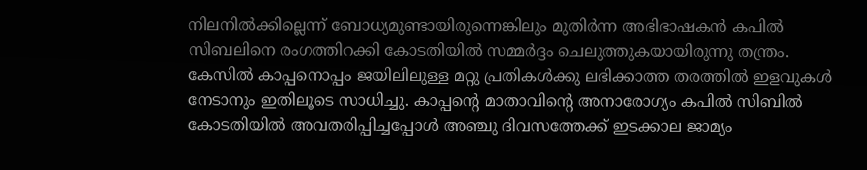നിലനില്‍ക്കില്ലെന്ന് ബോധ്യമുണ്ടായിരുന്നെങ്കിലും മുതിര്‍ന്ന അഭിഭാഷകന്‍ കപില്‍ സിബലിനെ രംഗത്തിറക്കി കോടതിയില്‍ സമ്മര്‍ദ്ദം ചെലുത്തുകയായിരുന്നു തന്ത്രം. കേസില്‍ കാപ്പനൊപ്പം ജയിലിലുള്ള മറ്റു പ്രതികള്‍ക്കു ലഭിക്കാത്ത തരത്തില്‍ ഇളവുകള്‍ നേടാനും ഇതിലൂടെ സാധിച്ചു. കാപ്പന്റെ മാതാവിന്റെ അനാരോഗ്യം കപില്‍ സിബില്‍ കോടതിയില്‍ അവതരിപ്പിച്ചപ്പോള്‍ അഞ്ചു ദിവസത്തേക്ക് ഇടക്കാല ജാമ്യം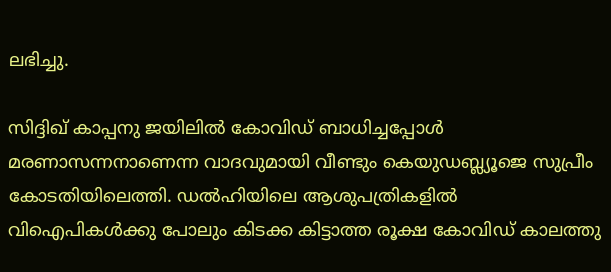ലഭിച്ചു.

സിദ്ദിഖ് കാപ്പനു ജയിലില്‍ കോവിഡ് ബാധിച്ചപ്പോള്‍ മരണാസന്നനാണെന്ന വാദവുമായി വീണ്ടും കെയുഡബ്ല്യൂജെ സുപ്രീം കോടതിയിലെത്തി. ഡല്‍ഹിയിലെ ആശുപത്രികളില്‍ വിഐപികള്‍ക്കു പോലും കിടക്ക കിട്ടാത്ത രൂക്ഷ കോവിഡ് കാലത്തു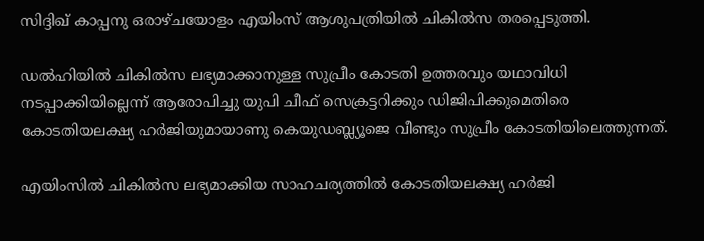സിദ്ദിഖ് കാപ്പനു ഒരാഴ്ചയോളം എയിംസ് ആശുപത്രിയില്‍ ചികില്‍സ തരപ്പെടുത്തി.

ഡല്‍ഹിയില്‍ ചികില്‍സ ലഭ്യമാക്കാനുള്ള സുപ്രീം കോടതി ഉത്തരവും യഥാവിധി നടപ്പാക്കിയില്ലെന്ന് ആരോപിച്ചു യുപി ചീഫ് സെക്രട്ടറിക്കും ഡിജിപിക്കുമെതിരെ കോടതിയലക്ഷ്യ ഹര്‍ജിയുമായാണു കെയുഡബ്ല്യൂജെ വീണ്ടും സുപ്രീം കോടതിയിലെത്തുന്നത്.

എയിംസില്‍ ചികില്‍സ ലഭ്യമാക്കിയ സാഹചര്യത്തില്‍ കോടതിയലക്ഷ്യ ഹര്‍ജി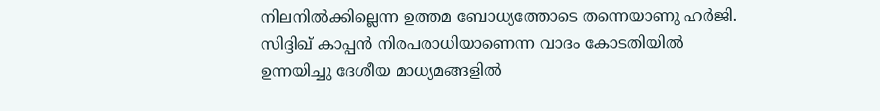നിലനില്‍ക്കില്ലെന്ന ഉത്തമ ബോധ്യത്തോടെ തന്നെയാണു ഹര്‍ജി. സിദ്ദിഖ് കാപ്പന്‍ നിരപരാധിയാണെന്ന വാദം കോടതിയില്‍ ഉന്നയിച്ചു ദേശീയ മാധ്യമങ്ങളില്‍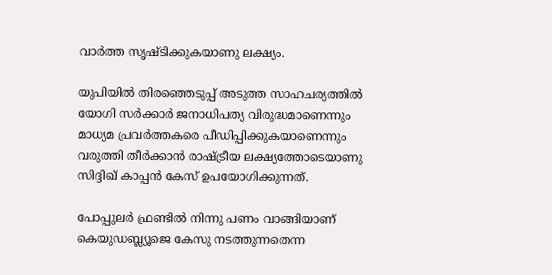വാര്‍ത്ത സൃഷ്ടിക്കുകയാണു ലക്ഷ്യം.

യുപിയില്‍ തിരഞ്ഞെടുപ്പ് അടുത്ത സാഹചര്യത്തില്‍ യോഗി സര്‍ക്കാര്‍ ജനാധിപത്യ വിരുദ്ധമാണെന്നും മാധ്യമ പ്രവര്‍ത്തകരെ പീഡിപ്പിക്കുകയാണെന്നും വരുത്തി തീര്‍ക്കാന്‍ രാഷ്‌ട്രീയ ലക്ഷ്യത്തോടെയാണു സിദ്ദിഖ് കാപ്പന്‍ കേസ് ഉപയോഗിക്കുന്നത്.

പോപ്പുലര്‍ ഫ്രണ്ടില്‍ നിന്നു പണം വാങ്ങിയാണ് കെയുഡബ്ല്യൂജെ കേസു നടത്തുന്നതെന്ന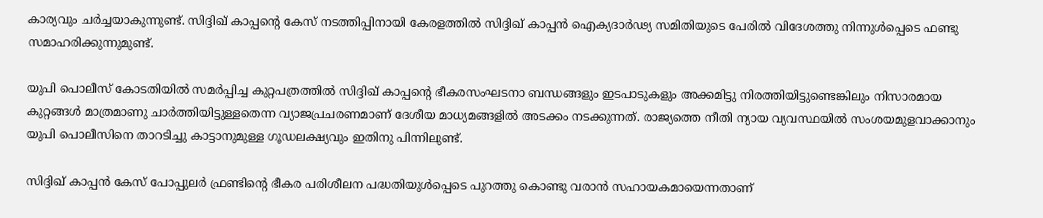കാര്യവും ചര്‍ച്ചയാകുന്നുണ്ട്. സിദ്ദിഖ് കാപ്പന്റെ കേസ് നടത്തിപ്പിനായി കേരളത്തില്‍ സിദ്ദിഖ് കാപ്പന്‍ ഐക്യദാര്‍ഢ്യ സമിതിയുടെ പേരില്‍ വിദേശത്തു നിന്നുള്‍പ്പെടെ ഫണ്ടു സമാഹരിക്കുന്നുമുണ്ട്.

യുപി പൊലീസ് കോടതിയില്‍ സമര്‍പ്പിച്ച കുറ്റപത്രത്തില്‍ സിദ്ദിഖ് കാപ്പന്റെ ഭീകരസംഘടനാ ബന്ധങ്ങളും ഇടപാടുകളും അക്കമിട്ടു നിരത്തിയിട്ടുണ്ടെങ്കിലും നിസാരമായ കുറ്റങ്ങള്‍ മാത്രമാണു ചാര്‍ത്തിയിട്ടുള്ളതെന്ന വ്യാജപ്രചരണമാണ് ദേശീയ മാധ്യമങ്ങളില്‍ അടക്കം നടക്കുന്നത്. രാജ്യത്തെ നീതി ന്യായ വ്യവസ്ഥയില്‍ സംശയമുളവാക്കാനും യുപി പൊലീസിനെ താറടിച്ചു കാട്ടാനുമുള്ള ഗൂഡലക്ഷ്യവും ഇതിനു പിന്നിലുണ്ട്.

സിദ്ദിഖ് കാപ്പന്‍ കേസ് പോപ്പുലര്‍ ഫ്രണ്ടിന്റെ ഭീകര പരിശീലന പദ്ധതിയുള്‍പ്പെടെ പുറത്തു കൊണ്ടു വരാന്‍ സഹായകമായെന്നതാണ്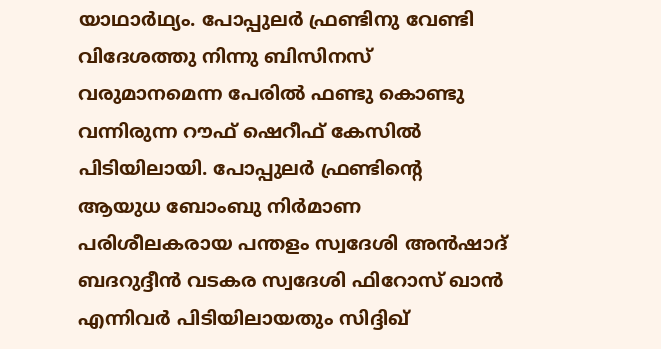യാഥാര്‍ഥ്യം. പോപ്പുലര്‍ ഫ്രണ്ടിനു വേണ്ടി വിദേശത്തു നിന്നു ബിസിനസ് വരുമാനമെന്ന പേരില്‍ ഫണ്ടു കൊണ്ടു വന്നിരുന്ന റൗഫ് ഷെറീഫ് കേസില്‍ പിടിയിലായി. പോപ്പുലര്‍ ഫ്രണ്ടിന്റെ ആയുധ ബോംബു നിര്‍മാണ പരിശീലകരായ പന്തളം സ്വദേശി അന്‍ഷാദ് ബദറുദ്ദീന്‍ വടകര സ്വദേശി ഫിറോസ് ഖാന്‍ എന്നിവര്‍ പിടിയിലായതും സിദ്ദിഖ്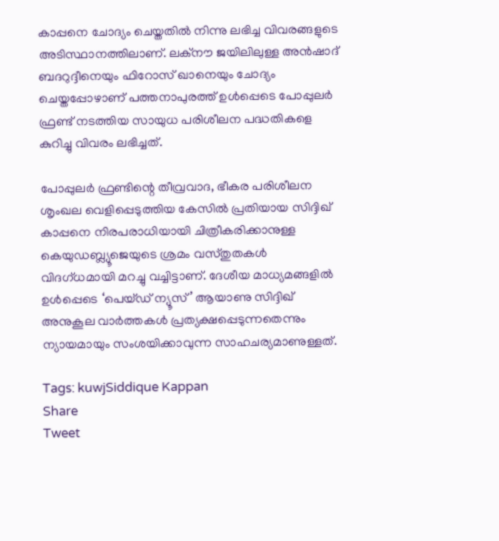കാപ്പനെ ചോദ്യം ചെയ്തതില്‍ നിന്നു ലഭിച്ച വിവരങ്ങളുടെ അടിസ്ഥാനത്തിലാണ്. ലക്‌നൗ ജയിലിലുള്ള അന്‍ഷാദ് ബദറുദ്ദീനെയും ഫിറോസ് ഖാനെയും ചോദ്യം ചെയ്തപ്പോഴാണ് പത്തനാപുരത്ത് ഉള്‍പ്പെടെ പോപ്പുലര്‍ ഫ്രണ്ട് നടത്തിയ സായുധ പരിശീലന പദ്ധതികളെ കുറിച്ചു വിവരം ലഭിച്ചത്.

പോപ്പുലര്‍ ഫ്രണ്ടിന്റെ തീവ്രവാദ, ഭീകര പരിശീലന ശൃംഖല വെളിപ്പെടുത്തിയ കേസില്‍ പ്രതിയായ സിദ്ദിഖ് കാപ്പനെ നിരപരാധിയായി ചിത്രീകരിക്കാനുള്ള കെയുഡബ്ല്യൂജെയുടെ ശ്രമം വസ്തുതകള്‍ വിദഗ്ധമായി മറച്ചു വച്ചിട്ടാണ്. ദേശീയ മാധ്യമങ്ങളില്‍ ഉള്‍പ്പെടെ ‘പെയ്ഡ് ന്യൂസ്’ ആയാണു സിദ്ദിഖ് അനുകൂല വാര്‍ത്തകള്‍ പ്രത്യക്ഷപ്പെടുന്നതെന്നും ന്യായമായും സംശയിക്കാവുന്ന സാഹചര്യമാണുള്ളത്.

Tags: kuwjSiddique Kappan
Share
Tweet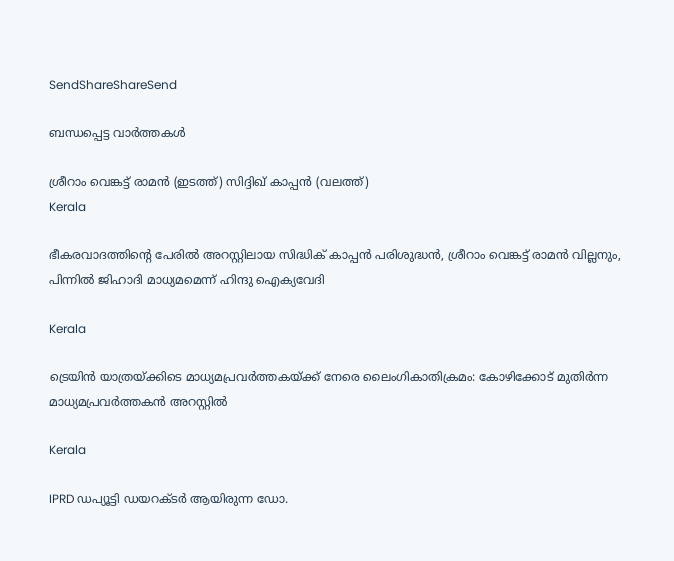SendShareShareSend

ബന്ധപ്പെട്ട വാര്‍ത്തകള്‍

ശ്രീറാം വെങ്കട്ട് രാമന്‍ (ഇടത്ത്) സിദ്ദിഖ് കാപ്പന്‍ (വലത്ത്)
Kerala

ഭീകരവാദത്തിന്റെ പേരില്‍ അറസ്റ്റിലായ സിദ്ധിക് കാപ്പന്‍ പരിശുദ്ധന്‍, ശ്രീറാം വെങ്കട്ട് രാമന്‍ വില്ലനും, പിന്നില്‍ ജിഹാദി മാധ്യമമെന്ന് ഹിന്ദു ഐക്യവേദി

Kerala

ട്രെയിന്‍ യാത്രയ്‌ക്കിടെ മാധ്യമപ്രവര്‍ത്തകയ്‌ക്ക് നേരെ ലൈംഗികാതിക്രമം: കോഴിക്കോട്‌ മുതിര്‍ന്ന മാധ്യമപ്രവര്‍ത്തകന്‍ അറസ്റ്റില്‍

Kerala

IPRD ഡപ്യൂട്ടി ഡയറക്ടർ ആയിരുന്ന ഡോ.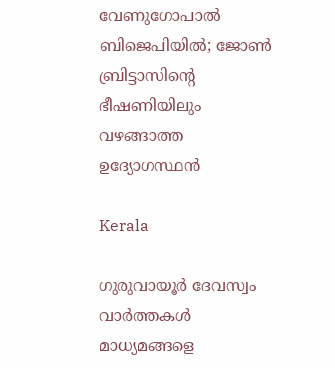വേണുഗോപാൽ ബിജെപിയിൽ; ജോൺ ബ്രിട്ടാസിന്റെ ഭീഷണിയിലും വഴങ്ങാത്ത ഉദ്യോഗസ്ഥൻ

Kerala

ഗുരുവായൂര്‍ ദേവസ്വം വാര്‍ത്തകള്‍ മാധ്യമങ്ങളെ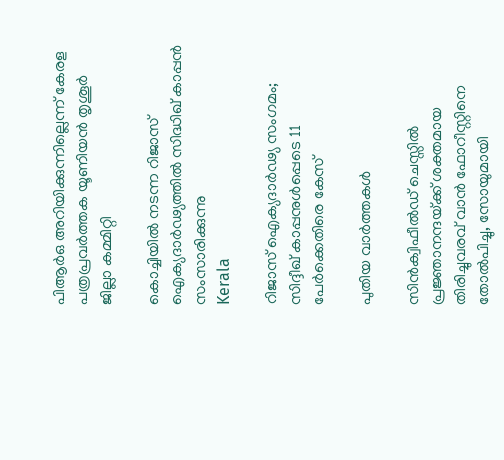പിആര്‍ഒ അറിയിക്കുന്നില്ലെന്ന് കേരള പത്രപ്രവർത്തക യൂണിയൻ തൃശൂര്‍ ജില്ലാ കമ്മിറ്റി

കൊച്ചിയില്‍ നടന്ന റിജാസ് ഐക്യദാര്‍ഢ്യത്തില്‍ സിദ്ധിഖ് കാപ്പന്‍ സംസാരിക്കുന്നു
Kerala

റിജാസ് ഐക്യദാര്‍ഢ്യ സംഗമം; സിദ്ദീഖ് കാപ്പനുള്‍പ്പെടെ 11 പേര്‍ക്കെതിരെ കേസ്‌

പുതിയ വാര്‍ത്തകള്‍

സിന്‍ക്വിഫീല്‍ഡ് ചെസ്സില്‍ പ്രജ്ഞാനന്ദയ്‌ക്ക് ശക്തമായ തിരിച്ചുവരവ് വാന്‍ ഫോറീസ്റ്റിനെ തോല്‍പിച്ചു, സോയുമായി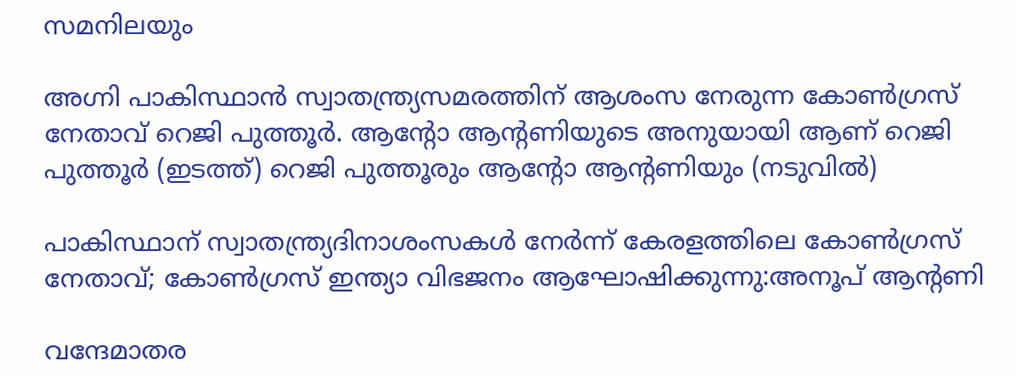സമനിലയും

അഗ്നി പാകിസ്ഥാന്‍ സ്വാതന്ത്ര്യസമരത്തിന് ആശംസ നേരുന്ന കോണ്‍ഗ്രസ് നേതാവ് റെജി പുത്തൂര്‍. ആന്‍റോ ആന്‍റണിയുടെ അനുയായി ആണ് റെജി പുത്തൂര്‍ (ഇടത്ത്) റെജി പുത്തൂരും ആന്‍റോ ആന്‍റണിയും (നടുവില്‍)

പാകിസ്ഥാന് സ്വാതന്ത്ര്യദിനാശംസകള്‍ നേര്‍ന്ന് കേരളത്തിലെ കോൺഗ്രസ് നേതാവ്; കോണ്‍ഗ്രസ് ഇന്ത്യാ വിഭജനം ആഘോഷിക്കുന്നു:അനൂപ് ആന്‍റണി

വന്ദേമാതര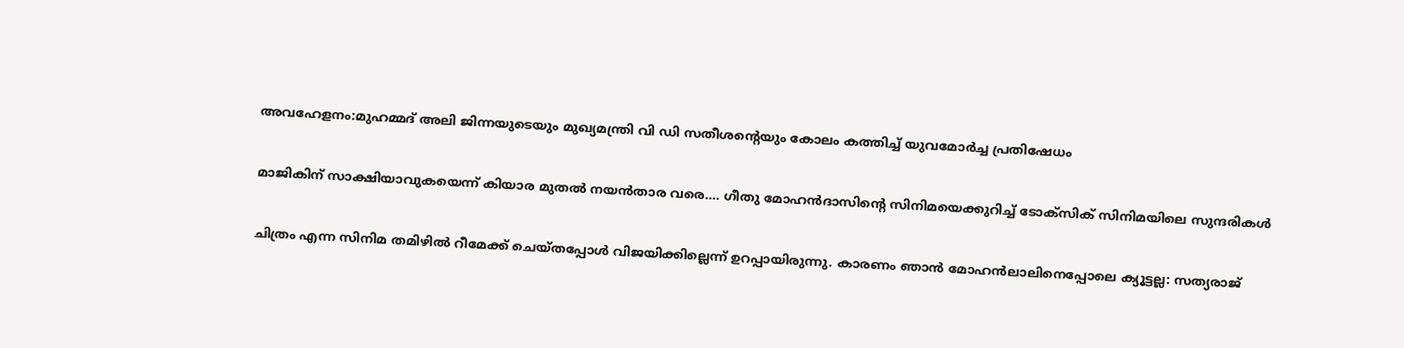അവഹേളനം:മുഹമ്മദ് അലി ജിന്നയുടെയും മുഖ്യമന്ത്രി വി ഡി സതീശന്റെയും കോലം കത്തിച്ച് യുവമോർച്ച പ്രതിഷേധം

മാജികിന് സാക്ഷിയാവുകയെന്ന് കിയാര മുതല്‍ നയന്‍താര വരെ…. ഗീതു മോഹന്‍ദാസിന്റെ സിനിമയെക്കുറിച്ച് ടോക്സിക് സിനിമയിലെ സുന്ദരികള്‍

ചിത്രം എന്ന സിനിമ തമിഴില്‍ റീമേക്ക് ചെയ്തപ്പോള്‍ വിജയിക്കില്ലെന്ന് ഉറപ്പായിരുന്നു. കാരണം ഞാന്‍ മോഹന്‍ലാലിനെപ്പോലെ ക്യൂട്ടല്ല: സത്യരാജ്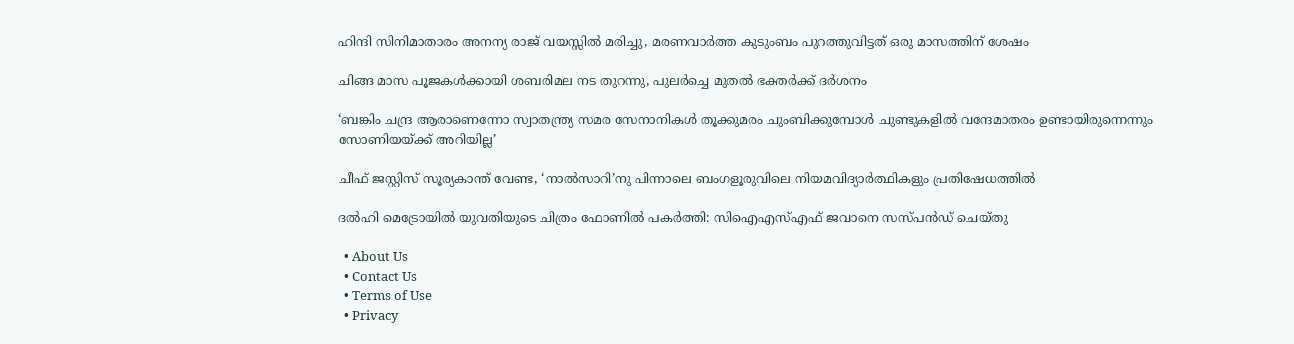ഹിന്ദി സിനിമാതാരം അനന്യ രാജ് വയസ്സില്‍ മരിച്ചു, മരണവാര്‍ത്ത കുടുംബം പുറത്തുവിട്ടത് ഒരു മാസത്തിന് ശേഷം

ചിങ്ങ മാസ പൂജകള്‍ക്കായി ശബരിമല നട തുറന്നു, പുലര്‍ച്ചെ മുതല്‍ ഭക്തര്‍ക്ക് ദര്‍ശനം

‘ബങ്കിം ചന്ദ്ര ആരാണെന്നോ സ്വാതന്ത്ര്യ സമര സേനാനികൾ തൂക്കുമരം ചുംബിക്കുമ്പോൾ ചുണ്ടുകളിൽ വന്ദേമാതരം ഉണ്ടായിരുന്നെന്നും സോണിയയ്‌ക്ക് അറിയില്ല’

ചീഫ് ജസ്റ്റിസ് സൂര്യകാന്ത് വേണ്ട, ‘നാല്‍സാറി’നു പിന്നാലെ ബംഗളൂരുവിലെ നിയമവിദ്യാര്‍ത്ഥികളും പ്രതിഷേധത്തില്‍

ദല്‍ഹി മെട്രോയില്‍ യുവതിയുടെ ചിത്രം ഫോണില്‍ പകര്‍ത്തി: സിഐഎസ്എഫ് ജവാനെ സസ്പന്‍ഡ് ചെയ്തു

  • About Us
  • Contact Us
  • Terms of Use
  • Privacy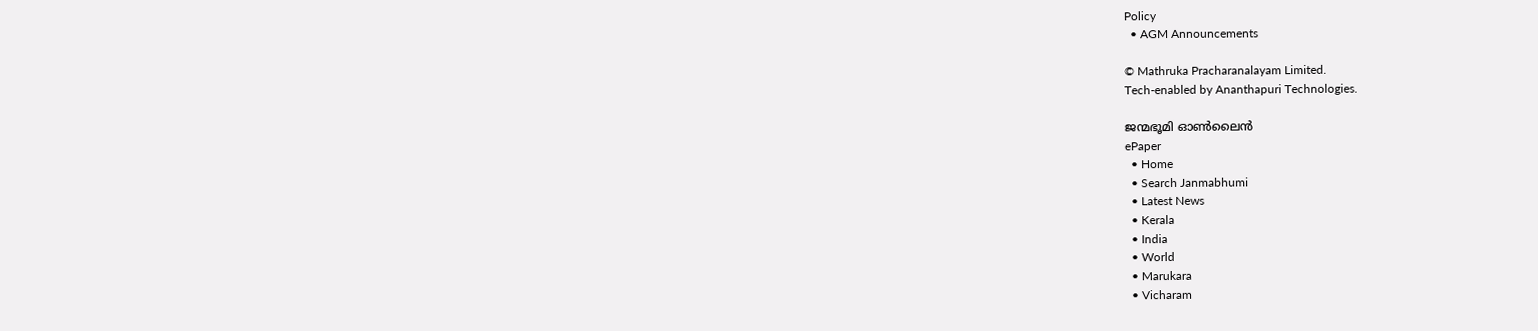Policy
  • AGM Announcements

© Mathruka Pracharanalayam Limited.
Tech-enabled by Ananthapuri Technologies.

ജന്മഭൂമി ഓണ്‍ലൈന്‍
ePaper
  • Home
  • Search Janmabhumi
  • Latest News
  • Kerala
  • India
  • World
  • Marukara
  • Vicharam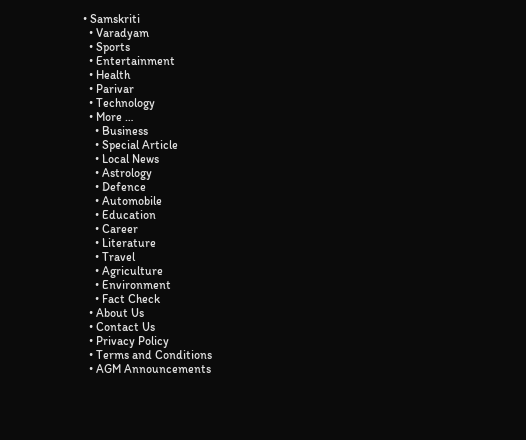• Samskriti
  • Varadyam
  • Sports
  • Entertainment
  • Health
  • Parivar
  • Technology
  • More …
    • Business
    • Special Article
    • Local News
    • Astrology
    • Defence
    • Automobile
    • Education
    • Career
    • Literature
    • Travel
    • Agriculture
    • Environment
    • Fact Check
  • About Us
  • Contact Us
  • Privacy Policy
  • Terms and Conditions
  • AGM Announcements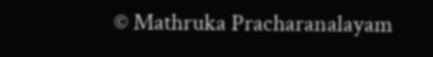© Mathruka Pracharanalayam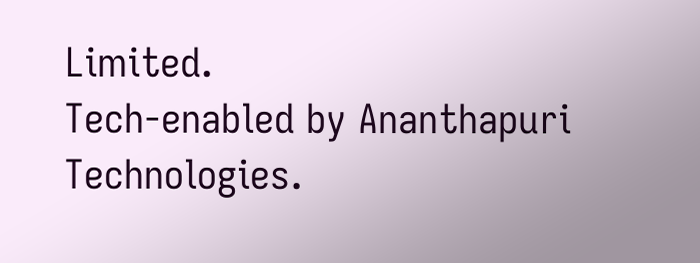Limited.
Tech-enabled by Ananthapuri Technologies.